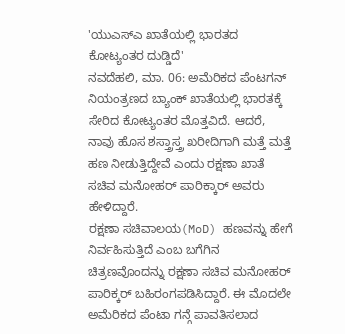'ಯುಎಸ್ಎ ಖಾತೆಯಲ್ಲಿ ಭಾರತದ ಕೋಟ್ಯಂತರ ದುಡ್ಡಿದೆ'
ನವದೆಹಲಿ, ಮಾ. 06: ಅಮೆರಿಕದ ಪೆಂಟಗನ್ ನಿಯಂತ್ರಣದ ಬ್ಯಾಂಕ್ ಖಾತೆಯಲ್ಲಿ ಭಾರತಕ್ಕೆ ಸೇರಿದ ಕೋಟ್ಯಂತರ ಮೊತ್ತವಿದೆ. ಆದರೆ, ನಾವು ಹೊಸ ಶಸ್ತ್ರಾಸ್ತ್ರ ಖರೀದಿಗಾಗಿ ಮತ್ತೆ ಮತ್ತೆ ಹಣ ನೀಡುತ್ತಿದ್ದೇವೆ ಎಂದು ರಕ್ಷಣಾ ಖಾತೆ ಸಚಿವ ಮನೋಹರ್ ಪಾರಿಕ್ಕಾರ್ ಅವರು ಹೇಳಿದ್ದಾರೆ.
ರಕ್ಷಣಾ ಸಚಿವಾಲಯ(MoD) ಹಣವನ್ನು ಹೇಗೆ ನಿರ್ವಹಿಸುತ್ತಿದೆ ಎಂಬ ಬಗೆಗಿನ ಚಿತ್ರಣವೊಂದನ್ನು ರಕ್ಷಣಾ ಸಚಿವ ಮನೋಹರ್ ಪಾರಿಕ್ಕರ್ ಬಹಿರಂಗಪಡಿಸಿದ್ದಾರೆ. ಈ ಮೊದಲೇ ಅಮೆರಿಕದ ಪೆಂಟಾ ಗನ್ಗೆ ಪಾವತಿಸಲಾದ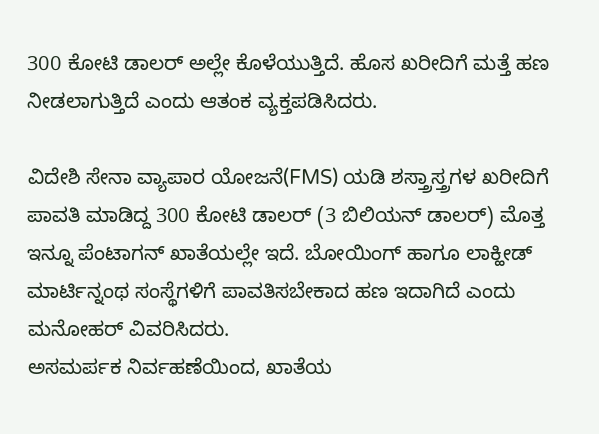300 ಕೋಟಿ ಡಾಲರ್ ಅಲ್ಲೇ ಕೊಳೆಯುತ್ತಿದೆ. ಹೊಸ ಖರೀದಿಗೆ ಮತ್ತೆ ಹಣ ನೀಡಲಾಗುತ್ತಿದೆ ಎಂದು ಆತಂಕ ವ್ಯಕ್ತಪಡಿಸಿದರು.

ವಿದೇಶಿ ಸೇನಾ ವ್ಯಾಪಾರ ಯೋಜನೆ(FMS) ಯಡಿ ಶಸ್ತ್ರಾಸ್ತ್ರಗಳ ಖರೀದಿಗೆ ಪಾವತಿ ಮಾಡಿದ್ದ 300 ಕೋಟಿ ಡಾಲರ್ (3 ಬಿಲಿಯನ್ ಡಾಲರ್) ಮೊತ್ತ ಇನ್ನೂ ಪೆಂಟಾಗನ್ ಖಾತೆಯಲ್ಲೇ ಇದೆ. ಬೋಯಿಂಗ್ ಹಾಗೂ ಲಾಕ್ಹೀಡ್ ಮಾರ್ಟಿನ್ನಂಥ ಸಂಸ್ಥೆಗಳಿಗೆ ಪಾವತಿಸಬೇಕಾದ ಹಣ ಇದಾಗಿದೆ ಎಂದು ಮನೋಹರ್ ವಿವರಿಸಿದರು.
ಅಸಮರ್ಪಕ ನಿರ್ವಹಣೆಯಿಂದ, ಖಾತೆಯ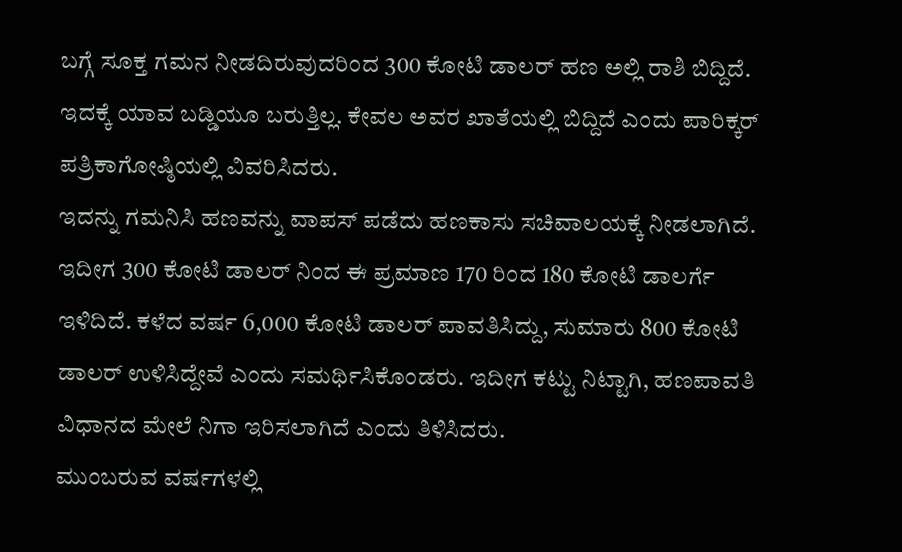ಬಗ್ಗೆ ಸೂಕ್ತ ಗಮನ ನೀಡದಿರುವುದರಿಂದ 300 ಕೋಟಿ ಡಾಲರ್ ಹಣ ಅಲ್ಲಿ ರಾಶಿ ಬಿದ್ದಿದೆ. ಇದಕ್ಕೆ ಯಾವ ಬಡ್ಡಿಯೂ ಬರುತ್ತಿಲ್ಲ. ಕೇವಲ ಅವರ ಖಾತೆಯಲ್ಲಿ ಬಿದ್ದಿದೆ ಎಂದು ಪಾರಿಕ್ಕರ್ ಪತ್ರಿಕಾಗೋಷ್ಠಿಯಲ್ಲಿ ವಿವರಿಸಿದರು.
ಇದನ್ನು ಗಮನಿಸಿ ಹಣವನ್ನು ವಾಪಸ್ ಪಡೆದು ಹಣಕಾಸು ಸಚಿವಾಲಯಕ್ಕೆ ನೀಡಲಾಗಿದೆ. ಇದೀಗ 300 ಕೋಟಿ ಡಾಲರ್ ನಿಂದ ಈ ಪ್ರಮಾಣ 170 ರಿಂದ 180 ಕೋಟಿ ಡಾಲರ್ಗೆ ಇಳಿದಿದೆ. ಕಳೆದ ವರ್ಷ 6,000 ಕೋಟಿ ಡಾಲರ್ ಪಾವತಿಸಿದ್ದು, ಸುಮಾರು 800 ಕೋಟಿ ಡಾಲರ್ ಉಳಿಸಿದ್ದೇವೆ ಎಂದು ಸಮರ್ಥಿಸಿಕೊಂಡರು. ಇದೀಗ ಕಟ್ಟು ನಿಟ್ಟಾಗಿ, ಹಣಪಾವತಿ ವಿಧಾನದ ಮೇಲೆ ನಿಗಾ ಇರಿಸಲಾಗಿದೆ ಎಂದು ತಿಳಿಸಿದರು.
ಮುಂಬರುವ ವರ್ಷಗಳಲ್ಲಿ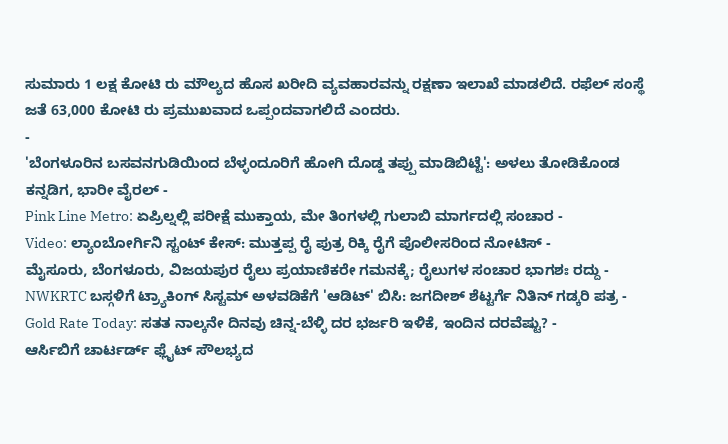ಸುಮಾರು 1 ಲಕ್ಷ ಕೋಟಿ ರು ಮೌಲ್ಯದ ಹೊಸ ಖರೀದಿ ವ್ಯವಹಾರವನ್ನು ರಕ್ಷಣಾ ಇಲಾಖೆ ಮಾಡಲಿದೆ. ರಫೆಲ್ ಸಂಸ್ಥೆ ಜತೆ 63,000 ಕೋಟಿ ರು ಪ್ರಮುಖವಾದ ಒಪ್ಪಂದವಾಗಲಿದೆ ಎಂದರು.
-
'ಬೆಂಗಳೂರಿನ ಬಸವನಗುಡಿಯಿಂದ ಬೆಳ್ಳಂದೂರಿಗೆ ಹೋಗಿ ದೊಡ್ಡ ತಪ್ಪು ಮಾಡಿಬಿಟ್ಟೆ': ಅಳಲು ತೋಡಿಕೊಂಡ ಕನ್ನಡಿಗ, ಭಾರೀ ವೈರಲ್ -
Pink Line Metro: ಏಪ್ರಿಲ್ನಲ್ಲಿ ಪರೀಕ್ಷೆ ಮುಕ್ತಾಯ, ಮೇ ತಿಂಗಳಲ್ಲಿ ಗುಲಾಬಿ ಮಾರ್ಗದಲ್ಲಿ ಸಂಚಾರ -
Video: ಲ್ಯಾಂಬೋರ್ಗಿನಿ ಸ್ಟಂಟ್ ಕೇಸ್: ಮುತ್ತಪ್ಪ ರೈ ಪುತ್ರ ರಿಕ್ಕಿ ರೈಗೆ ಪೊಲೀಸರಿಂದ ನೋಟಿಸ್ -
ಮೈಸೂರು, ಬೆಂಗಳೂರು, ವಿಜಯಪುರ ರೈಲು ಪ್ರಯಾಣಿಕರೇ ಗಮನಕ್ಕೆ; ರೈಲುಗಳ ಸಂಚಾರ ಭಾಗಶಃ ರದ್ದು -
NWKRTC ಬಸ್ಗಳಿಗೆ ಟ್ರ್ಯಾಕಿಂಗ್ ಸಿಸ್ಟಮ್ ಅಳವಡಿಕೆಗೆ 'ಆಡಿಟ್' ಬಿಸಿ: ಜಗದೀಶ್ ಶೆಟ್ಟರ್ಗೆ ನಿತಿನ್ ಗಡ್ಕರಿ ಪತ್ರ -
Gold Rate Today: ಸತತ ನಾಲ್ಕನೇ ದಿನವು ಚಿನ್ನ-ಬೆಳ್ಳಿ ದರ ಭರ್ಜರಿ ಇಳಿಕೆ, ಇಂದಿನ ದರವೆಷ್ಟು? -
ಆರ್ಸಿಬಿಗೆ ಚಾರ್ಟರ್ಡ್ ಫ್ಲೈಟ್ ಸೌಲಭ್ಯದ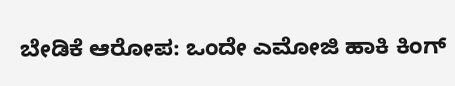ಬೇಡಿಕೆ ಆರೋಪ: ಒಂದೇ ಎಮೋಜಿ ಹಾಕಿ ಕಿಂಗ್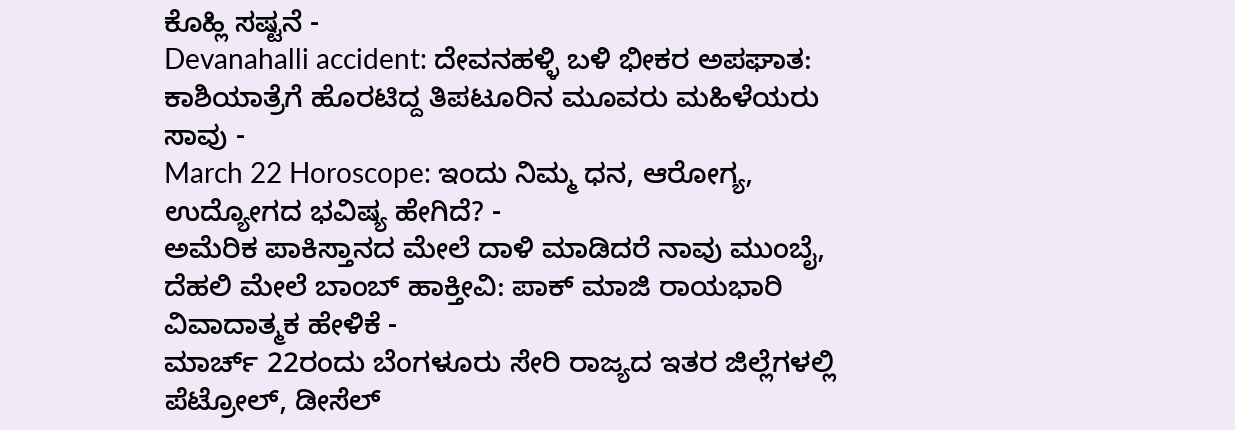ಕೊಹ್ಲಿ ಸಷ್ಟನೆ -
Devanahalli accident: ದೇವನಹಳ್ಳಿ ಬಳಿ ಭೀಕರ ಅಪಘಾತ: ಕಾಶಿಯಾತ್ರೆಗೆ ಹೊರಟಿದ್ದ ತಿಪಟೂರಿನ ಮೂವರು ಮಹಿಳೆಯರು ಸಾವು -
March 22 Horoscope: ಇಂದು ನಿಮ್ಮ ಧನ, ಆರೋಗ್ಯ, ಉದ್ಯೋಗದ ಭವಿಷ್ಯ ಹೇಗಿದೆ? -
ಅಮೆರಿಕ ಪಾಕಿಸ್ತಾನದ ಮೇಲೆ ದಾಳಿ ಮಾಡಿದರೆ ನಾವು ಮುಂಬೈ, ದೆಹಲಿ ಮೇಲೆ ಬಾಂಬ್ ಹಾಕ್ತೀವಿ: ಪಾಕ್ ಮಾಜಿ ರಾಯಭಾರಿ ವಿವಾದಾತ್ಮಕ ಹೇಳಿಕೆ -
ಮಾರ್ಚ್ 22ರಂದು ಬೆಂಗಳೂರು ಸೇರಿ ರಾಜ್ಯದ ಇತರ ಜಿಲ್ಲೆಗಳಲ್ಲಿ ಪೆಟ್ರೋಲ್, ಡೀಸೆಲ್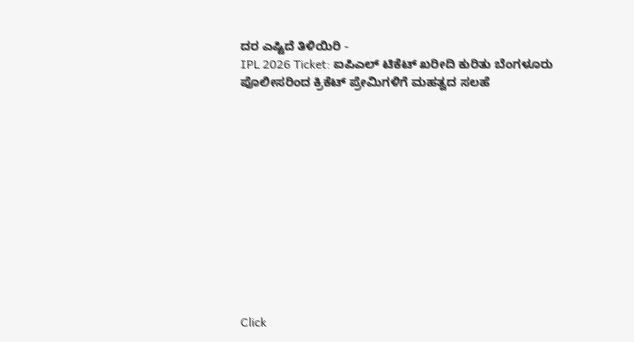ದರ ಎಷ್ಟಿದೆ ತಿಳಿಯಿರಿ -
IPL 2026 Ticket: ಐಪಿಎಲ್ ಟಿಕೆಟ್ ಖರೀದಿ ಕುರಿತು ಬೆಂಗಳೂರು ಪೊಲೀಸರಿಂದ ಕ್ರಿಕೆಟ್ ಪ್ರೇಮಿಗಳಿಗೆ ಮಹತ್ವದ ಸಲಹೆ












Click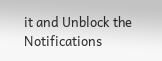it and Unblock the Notifications